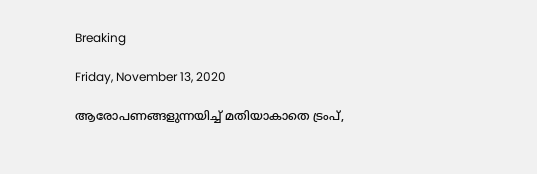Breaking

Friday, November 13, 2020

ആരോപണങ്ങളുന്നയിച്ച് മതിയാകാതെ ട്രംപ്,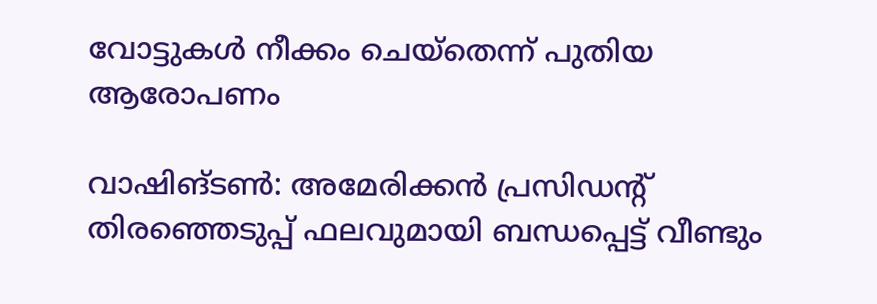വോട്ടുകള്‍ നീക്കം ചെയ്‌തെന്ന് പുതിയ ആരോപണം

വാഷിങ്ടൺ: അമേരിക്കൻ പ്രസിഡന്റ് തിരഞ്ഞെടുപ്പ് ഫലവുമായി ബന്ധപ്പെട്ട് വീണ്ടും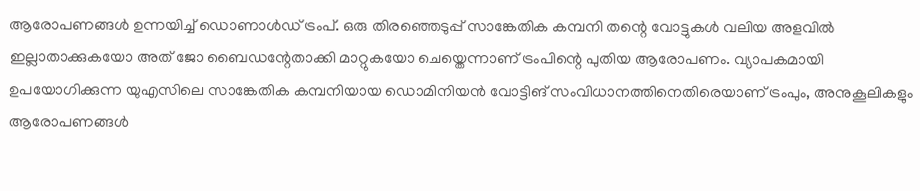ആരോപണങ്ങൾ ഉന്നയിച്ച് ഡൊണാൾഡ് ട്രംപ്. ഒരു തിരഞ്ഞെടുപ്പ് സാങ്കേതിക കമ്പനി തന്റെ വോട്ടുകൾ വലിയ അളവിൽ ഇല്ലാതാക്കുകയോ അത് ജോ ബൈഡന്റേതാക്കി മാറ്റുകയോ ചെയ്തെന്നാണ് ട്രംപിന്റെ പുതിയ ആരോപണം. വ്യാപകമായി ഉപയോഗിക്കുന്ന യുഎസിലെ സാങ്കേതിക കമ്പനിയായ ഡൊമിനിയൻ വോട്ടിങ് സംവിധാനത്തിനെതിരെയാണ് ട്രംപും, അനുകൂലികളും ആരോപണങ്ങൾ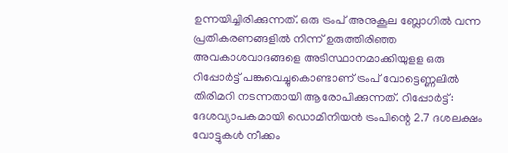ഉന്നയിച്ചിരിക്കുന്നത്. ഒരു ട്രംപ് അനുകൂല ബ്ലോഗിൽ വന്ന പ്രതികരണങ്ങളിൽ നിന്ന് ഉരുത്തിരിഞ്ഞ അവകാശവാദങ്ങളെ അടിസ്ഥാനമാക്കിയുളള ഒരു റിപ്പോർട്ട് പങ്കുവെച്ചുകൊണ്ടാണ് ട്രംപ് വോട്ടെണ്ണലിൽ തിരിമറി നടന്നതായി ആരോപിക്കുന്നത്. റിപ്പോർട്ട്: ദേശവ്യാപകമായി ഡൊമിനിയൻ ട്രംപിന്റെ 2.7 ദശലക്ഷം വോട്ടുകൾ നീക്കം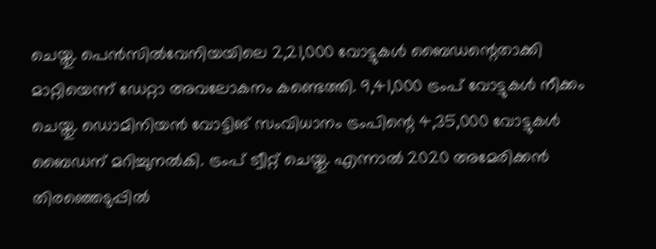ചെയ്തു. പെൻസിൽവേനിയയിലെ 2,21,000 വോട്ടുകൾ ബൈഡന്റെതാക്കി മാറ്റിയെന്ന് ഡേറ്റാ അവലോകനം കണ്ടെത്തി. 9,41,000 ട്രംപ് വോട്ടുകൾ നീക്കം ചെയ്തു. ഡൊമിനിയൻ വോട്ടിങ് സംവിധാനം ട്രംപിന്റെ 4,35,000 വോട്ടുകൾ ബൈഡന് മറിച്ചുനൽകി. ട്രംപ് ട്വീറ്റ് ചെയ്തു. എന്നാൽ 2020 അമേരിക്കൻ തിരഞ്ഞെടുപ്പിൽ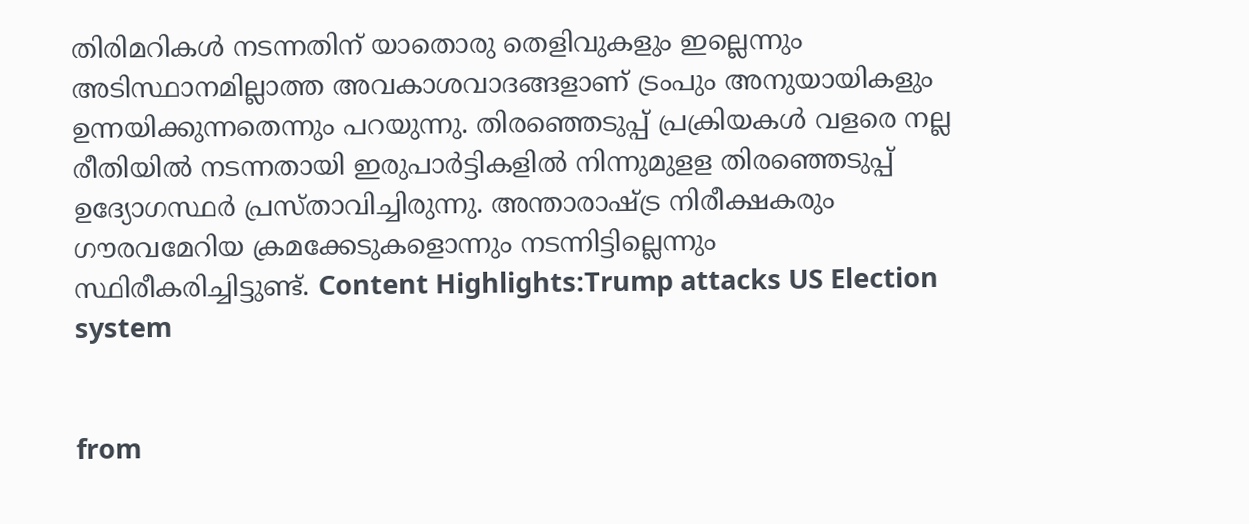തിരിമറികൾ നടന്നതിന് യാതൊരു തെളിവുകളും ഇല്ലെന്നും അടിസ്ഥാനമില്ലാത്ത അവകാശവാദങ്ങളാണ് ട്രംപും അനുയായികളും ഉന്നയിക്കുന്നതെന്നും പറയുന്നു. തിരഞ്ഞെടുപ്പ് പ്രക്രിയകൾ വളരെ നല്ല രീതിയിൽ നടന്നതായി ഇരുപാർട്ടികളിൽ നിന്നുമുളള തിരഞ്ഞെടുപ്പ് ഉദ്യോഗസ്ഥർ പ്രസ്താവിച്ചിരുന്നു. അന്താരാഷ്ട്ര നിരീക്ഷകരും ഗൗരവമേറിയ ക്രമക്കേടുകളൊന്നും നടന്നിട്ടില്ലെന്നും സ്ഥിരീകരിച്ചിട്ടുണ്ട്. Content Highlights:Trump attacks US Election system


from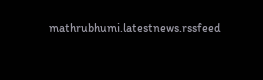mathrubhumi.latestnews.rssfeed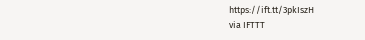https://ift.tt/3pkIszH
via IFTTT